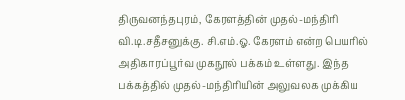திருவனந்தபுரம், கேரளத்தின் முதல்-மந்திரி வி.டி.சதீசனுக்கு. சி.எம்.ஓ. கேரளம் என்ற பெயரில் அதிகாரப்பூர்வ முகநூல் பக்கம் உள்ளது. இந்த பக்கத்தில் முதல்-மந்திரியின் அலுவலக முக்கிய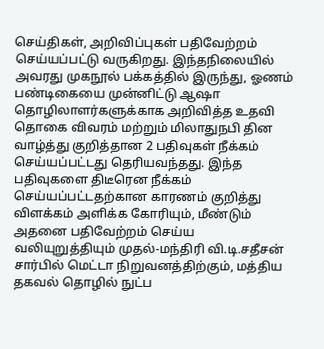செய்திகள், அறிவிப்புகள் பதிவேற்றம் செய்யப்பட்டு வருகிறது. இந்தநிலையில் அவரது முகநூல் பக்கத்தில் இருந்து, ஓணம் பண்டிகையை முன்னிட்டு ஆஷா தொழிலாளர்களுக்காக அறிவித்த உதவி தொகை விவரம் மற்றும் மிலாதுநபி தின வாழ்த்து குறித்தான 2 பதிவுகள் நீக்கம் செய்யப்பட்டது தெரியவந்தது. இந்த பதிவுகளை திடீரென நீக்கம் செய்யப்பட்டதற்கான காரணம் குறித்து விளக்கம் அளிக்க கோரியும், மீண்டும் அதனை பதிவேற்றம் செய்ய வலியுறுத்தியும் முதல்-மந்திரி வி.டி.சதீசன் சார்பில் மெட்டா நிறுவனத்திற்கும், மத்திய தகவல் தொழில் நுட்ப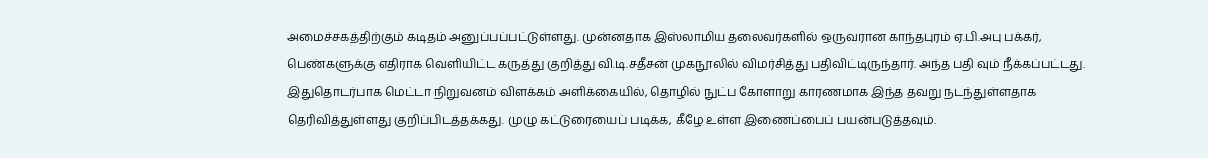அமைச்சகத்திற்கும் கடிதம் அனுப்பப்பட்டுள்ளது. முன்னதாக இஸ்லாமிய தலைவர்களில் ஒருவரான காந்தபுரம் ஏ.பி.அபு பக்கர், பெண்களுக்கு எதிராக வெளியிட்ட கருத்து குறித்து வி.டி.சதீசன் முகநூலில் விமர்சித்து பதிவிட்டிருந்தார். அந்த பதி வும் நீக்கப்பட்டது. இதுதொடர்பாக மெட்டா நிறுவனம் விளக்கம் அளிக்கையில், தொழில் நுட்ப கோளாறு காரணமாக இந்த தவறு நடந்துள்ளதாக தெரிவித்துள்ளது குறிப்பிடத்தக்கது. முழு கட்டுரையைப் படிக்க, கீழே உள்ள இணைப்பைப் பயன்படுத்தவும்.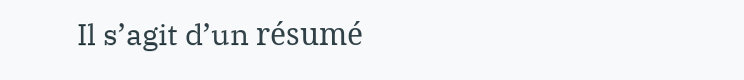Il s’agit d’un résumé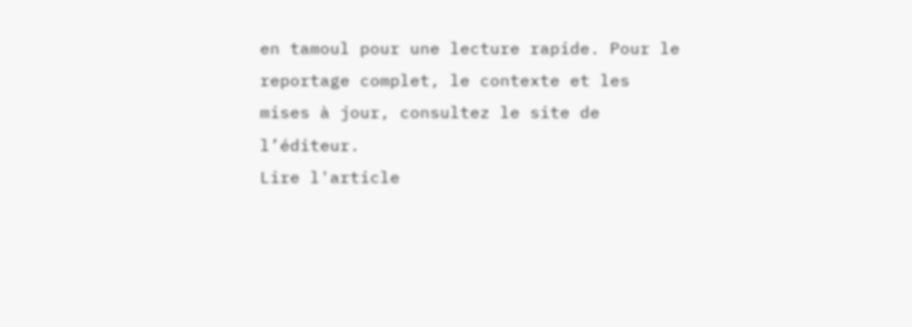en tamoul pour une lecture rapide. Pour le reportage complet, le contexte et les mises à jour, consultez le site de l’éditeur.
Lire l'article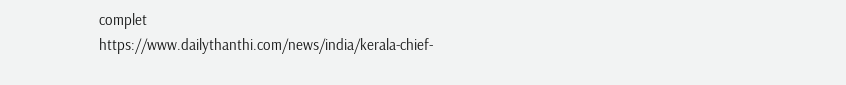complet
https://www.dailythanthi.com/news/india/kerala-chief-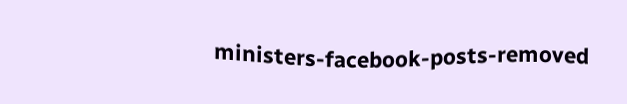ministers-facebook-posts-removed